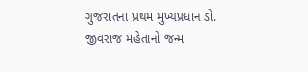ગુજરાતના પ્રથમ મુખ્યપ્રધાન ડો. જીવરાજ મહેતાનો જન્મ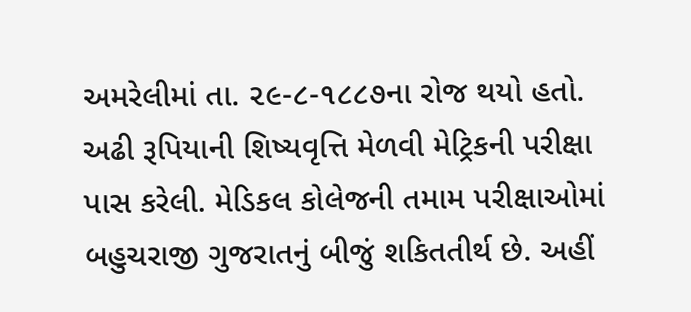અમરેલીમાં તા. ૨૯-૮-૧૮૮૭ના રોજ થયો હતો. અઢી રૂપિયાની શિષ્યવૃત્તિ મેળવી મેટ્રિકની પરીક્ષા પાસ કરેલી. મેડિકલ કોલેજની તમામ પરીક્ષાઓમાં
બહુચરાજી ગુજરાતનું બીજું શકિતતીર્થ છે. અહીં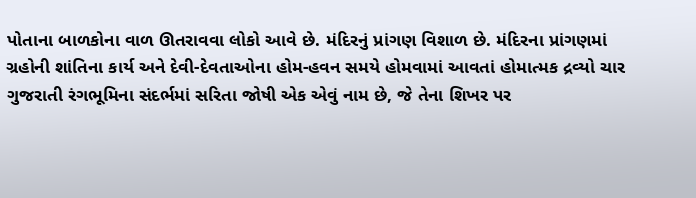પોતાના બાળકોના વાળ ઊતરાવવા લોકો આવે છે. મંદિરનું પ્રાંગણ વિશાળ છે. મંદિરના પ્રાંગણમાં
ગ્રહોની શાંતિના કાર્ય અને દેવી-દેવતાઓના હોમ-હવન સમયે હોમવામાં આવતાં હોમાત્મક દ્રવ્યો ચાર
ગુજરાતી રંગભૂમિના સંદર્ભમાં સરિતા જોષી એક એવું નામ છે, જે તેના શિખર પર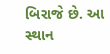બિરાજે છે. આ સ્થાન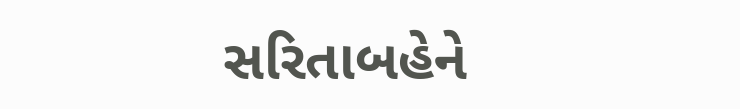સરિતાબહેને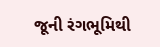જૂની રંગભૂમિથી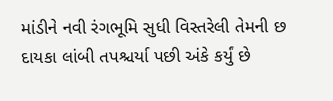માંડીને નવી રંગભૂમિ સુધી વિસ્તરેલી તેમની છ દાયકા લાંબી તપશ્ચર્યા પછી અંકે કર્યું છે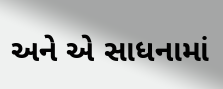અને એ સાધનામાં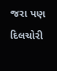જરા પણ દિલચોરી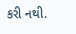કરી નથી.